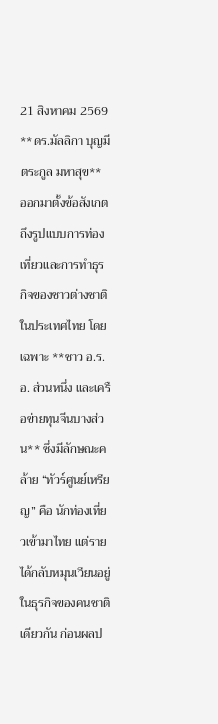21 สิงหาคม 2569
**ดร.มัลลิกา บุญมีตระกูล มหาสุข** ออกมาตั้งข้อสังเกตถึงรูปแบบการท่องเที่ยวและการทำธุรกิจของชาวต่างชาติในประเทศไทย โดยเฉพาะ **ชาว อ.ร.อ. ส่วนหนึ่ง และเครือข่ายทุนจีนบางส่วน** ซึ่งมีลักษณะคล้าย “ทัวร์ศูนย์เหรียญ” คือ นักท่องเที่ยวเข้ามาไทย แต่รายได้กลับหมุนเวียนอยู่ในธุรกิจของคนชาติเดียวกัน ก่อนผลป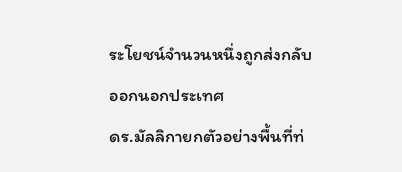ระโยชน์จำนวนหนึ่งถูกส่งกลับออกนอกประเทศ
ดร.มัลลิกายกตัวอย่างพื้นที่ท่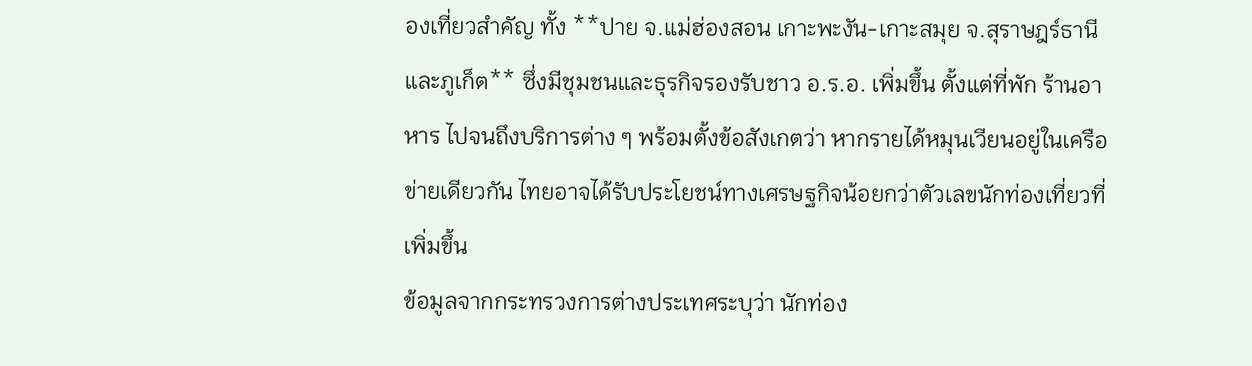องเที่ยวสำคัญ ทั้ง **ปาย จ.แม่ฮ่องสอน เกาะพะงัน-เกาะสมุย จ.สุราษฎร์ธานี และภูเก็ต** ซึ่งมีชุมชนและธุรกิจรองรับชาว อ.ร.อ. เพิ่มขึ้น ตั้งแต่ที่พัก ร้านอาหาร ไปจนถึงบริการต่าง ๆ พร้อมตั้งข้อสังเกตว่า หากรายได้หมุนเวียนอยู่ในเครือข่ายเดียวกัน ไทยอาจได้รับประโยชน์ทางเศรษฐกิจน้อยกว่าตัวเลขนักท่องเที่ยวที่เพิ่มขึ้น
ข้อมูลจากกระทรวงการต่างประเทศระบุว่า นักท่อง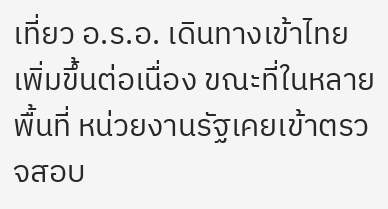เที่ยว อ.ร.อ. เดินทางเข้าไทยเพิ่มขึ้นต่อเนื่อง ขณะที่ในหลายพื้นที่ หน่วยงานรัฐเคยเข้าตรวจสอบ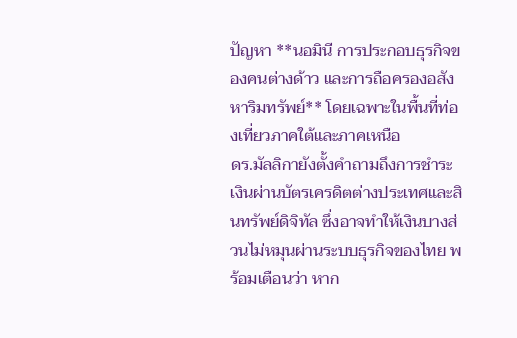ปัญหา **นอมินี การประกอบธุรกิจของคนต่างด้าว และการถือครองอสังหาริมทรัพย์** โดยเฉพาะในพื้นที่ท่องเที่ยวภาคใต้และภาคเหนือ
ดร.มัลลิกายังตั้งคำถามถึงการชำระเงินผ่านบัตรเครดิตต่างประเทศและสินทรัพย์ดิจิทัล ซึ่งอาจทำให้เงินบางส่วนไม่หมุนผ่านระบบธุรกิจของไทย พร้อมเตือนว่า หาก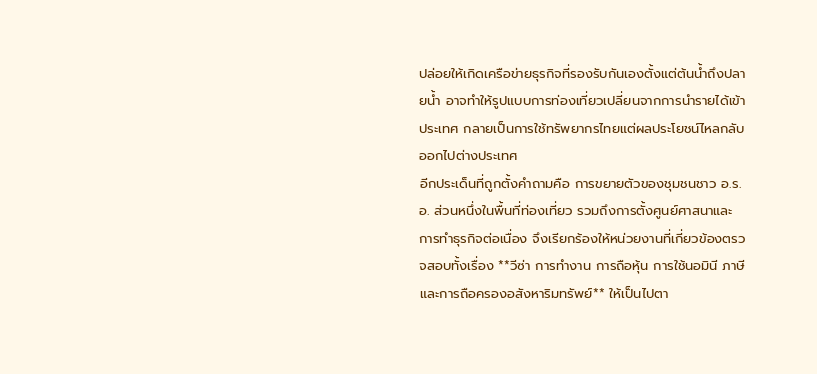ปล่อยให้เกิดเครือข่ายธุรกิจที่รองรับกันเองตั้งแต่ต้นน้ำถึงปลายน้ำ อาจทำให้รูปแบบการท่องเที่ยวเปลี่ยนจากการนำรายได้เข้าประเทศ กลายเป็นการใช้ทรัพยากรไทยแต่ผลประโยชน์ไหลกลับออกไปต่างประเทศ
อีกประเด็นที่ถูกตั้งคำถามคือ การขยายตัวของชุมชนชาว อ.ร.อ. ส่วนหนึ่งในพื้นที่ท่องเที่ยว รวมถึงการตั้งศูนย์ศาสนาและการทำธุรกิจต่อเนื่อง จึงเรียกร้องให้หน่วยงานที่เกี่ยวข้องตรวจสอบทั้งเรื่อง **วีซ่า การทำงาน การถือหุ้น การใช้นอมินี ภาษี และการถือครองอสังหาริมทรัพย์** ให้เป็นไปตา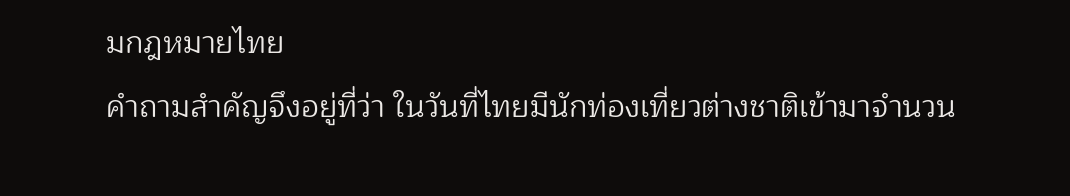มกฎหมายไทย
คำถามสำคัญจึงอยู่ที่ว่า ในวันที่ไทยมีนักท่องเที่ยวต่างชาติเข้ามาจำนวน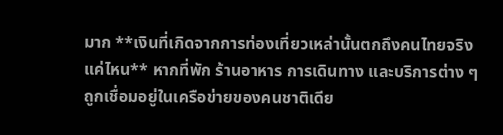มาก **เงินที่เกิดจากการท่องเที่ยวเหล่านั้นตกถึงคนไทยจริงแค่ไหน** หากที่พัก ร้านอาหาร การเดินทาง และบริการต่าง ๆ ถูกเชื่อมอยู่ในเครือข่ายของคนชาติเดีย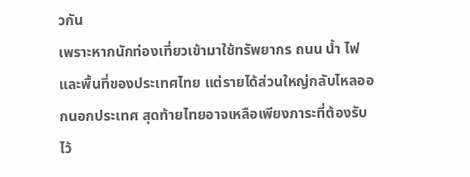วกัน
เพราะหากนักท่องเที่ยวเข้ามาใช้ทรัพยากร ถนน น้ำ ไฟ และพื้นที่ของประเทศไทย แต่รายได้ส่วนใหญ่กลับไหลออกนอกประเทศ สุดท้ายไทยอาจเหลือเพียงภาระที่ต้องรับไว้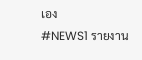เอง
#NEWS1 รายงาน